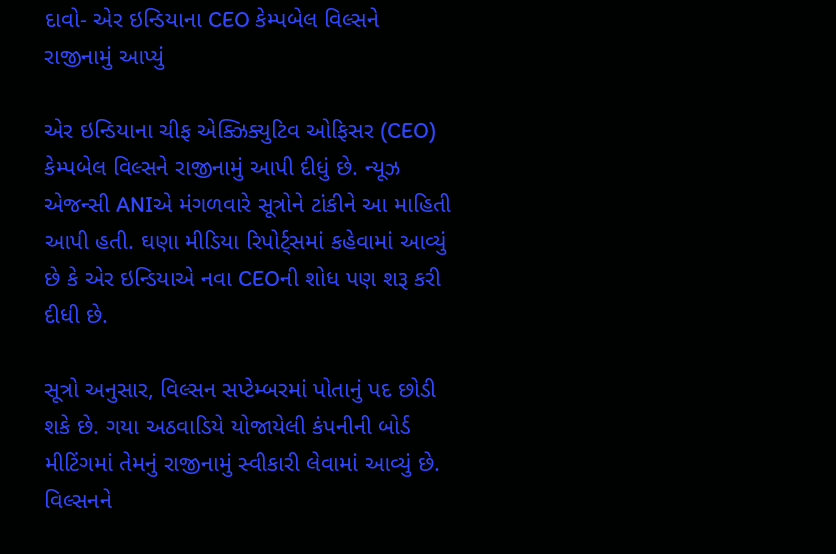દાવો- એર ઇન્ડિયાના CEO કેમ્પબેલ વિલ્સને રાજીનામું આપ્યું

એર ઇન્ડિયાના ચીફ એક્ઝિક્યુટિવ ઓફિસર (CEO) કેમ્પબેલ વિલ્સને રાજીનામું આપી દીધું છે. ન્યૂઝ એજન્સી ANIએ મંગળવારે સૂત્રોને ટાંકીને આ માહિતી આપી હતી. ઘણા મીડિયા રિપોર્ટ્સમાં કહેવામાં આવ્યું છે કે એર ઇન્ડિયાએ નવા CEOની શોધ પણ શરૂ કરી દીધી છે.

સૂત્રો અનુસાર, વિલ્સન સપ્ટેમ્બરમાં પોતાનું પદ છોડી શકે છે. ગયા અઠવાડિયે યોજાયેલી કંપનીની બોર્ડ મીટિંગમાં તેમનું રાજીનામું સ્વીકારી લેવામાં આવ્યું છે. વિલ્સનને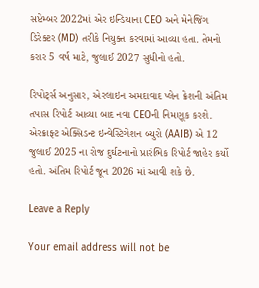સપ્ટેમ્બર 2022માં એર ઇન્ડિયાના CEO અને મેનેજિંગ ડિરેક્ટર (MD) તરીકે નિયુક્ત કરવામાં આવ્યા હતા. તેમનો કરાર 5 વર્ષ માટે, જુલાઈ 2027 સુધીનો હતો.

રિપોર્ટ્સ અનુસાર, એરલાઇન અમદાવાદ પ્લેન ક્રેશની અંતિમ તપાસ રિપોર્ટ આવ્યા બાદ નવા CEOની નિમણૂક કરશે. એરક્રાફ્ટ એક્સિડન્ટ ઇન્વેસ્ટિગેશન બ્યુરો (AAIB) એ 12 જુલાઈ 2025 ના રોજ દુર્ઘટનાનો પ્રારંભિક રિપોર્ટ જાહેર કર્યો હતો. અંતિમ રિપોર્ટ જૂન 2026 માં આવી શકે છે.

Leave a Reply

Your email address will not be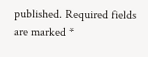published. Required fields are marked *